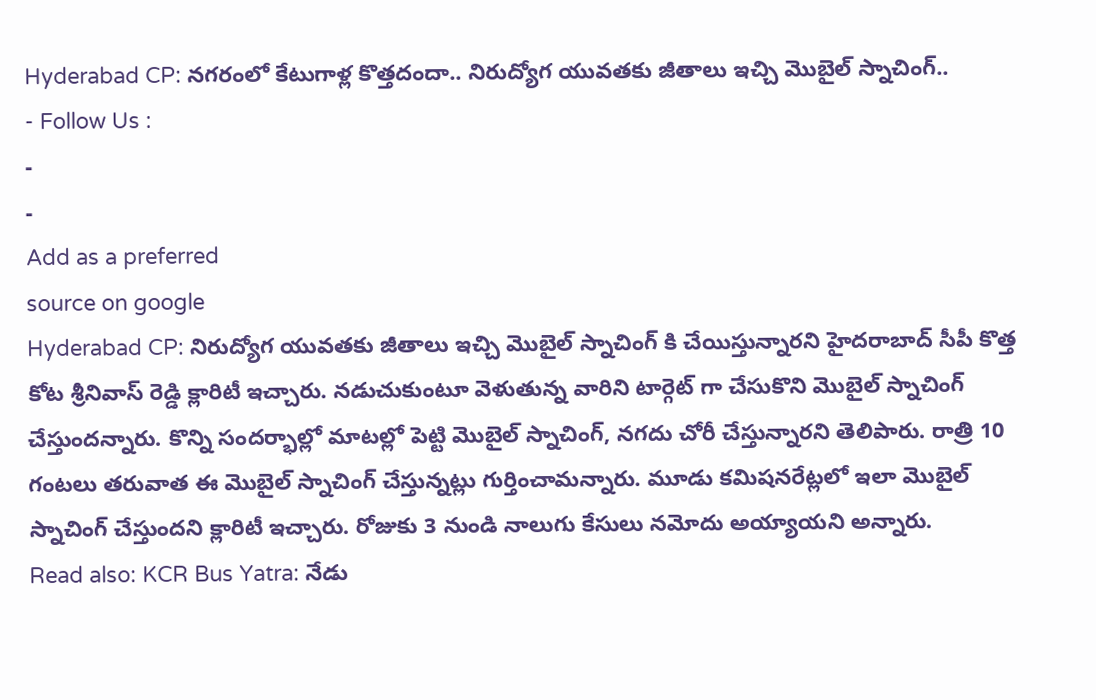Hyderabad CP: నగరంలో కేటుగాళ్ల కొత్తదందా.. నిరుద్యోగ యువతకు జీతాలు ఇచ్చి మొబైల్ స్నాచింగ్..
- Follow Us :
-
-
Add as a preferred
source on google
Hyderabad CP: నిరుద్యోగ యువతకు జీతాలు ఇచ్చి మొబైల్ స్నాచింగ్ కి చేయిస్తున్నారని హైదరాబాద్ సీపీ కొత్త కోట శ్రీనివాస్ రెడ్డి క్లారిటీ ఇచ్చారు. నడుచుకుంటూ వెళుతున్న వారిని టార్గెట్ గా చేసుకొని మొబైల్ స్నాచింగ్ చేస్తుందన్నారు. కొన్ని సందర్భాల్లో మాటల్లో పెట్టి మొబైల్ స్నాచింగ్, నగదు చోరీ చేస్తున్నారని తెలిపారు. రాత్రి 10 గంటలు తరువాత ఈ మొబైల్ స్నాచింగ్ చేస్తున్నట్లు గుర్తించామన్నారు. మూడు కమిషనరేట్లలో ఇలా మొబైల్ స్నాచింగ్ చేస్తుందని క్లారిటీ ఇచ్చారు. రోజుకు 3 నుండి నాలుగు కేసులు నమోదు అయ్యాయని అన్నారు.
Read also: KCR Bus Yatra: నేడు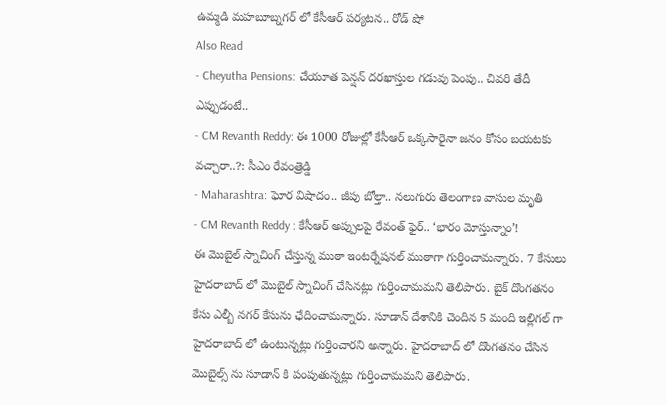ఉమ్మడి మహబూబ్నగర్ లో కేసీఆర్ పర్యటన.. రోడ్ షో
Also Read
- Cheyutha Pensions: చేయూత పెన్షన్ దరఖాస్తుల గడువు పెంపు.. చివరి తేదీ ఎప్పుడంటే..
- CM Revanth Reddy: ఈ 1000 రోజుల్లో కేసీఆర్ ఒక్కసారైనా జనం కోసం బయటకు వచ్చారా..?: సీఎం రేవంత్రెడ్డి
- Maharashtra: ఘోర విషాదం.. జీపు బోల్తా.. నలుగురు తెలంగాణ వాసుల మృతి
- CM Revanth Reddy : కేసీఆర్ అప్పులపై రేవంత్ ఫైర్.. ‘భారం మోస్తున్నాం’!
ఈ మొబైల్ స్నాచింగ్ చేస్తున్న ముఠా ఇంటర్నేషనల్ ముఠాగా గుర్తించామన్నారు. 7 కేసులు హైదరాబాద్ లో మొబైల్ స్నాచింగ్ చేసినట్లు గుర్తించామమని తెలిపారు. బైక్ దొంగతనం కేసు ఎల్బీ నగర్ కేసును ఛేదించామన్నారు. సూడాన్ దేశానికి చెందిన 5 మంది ఇల్లిగల్ గా హైదరాబాద్ లో ఉంటున్నట్లు గుర్తించారని అన్నారు. హైదరాబాద్ లో దొంగతనం చేసిన మొబైల్స్ ను సూడాన్ కి పంపుతున్నట్లు గుర్తించామమని తెలిపారు.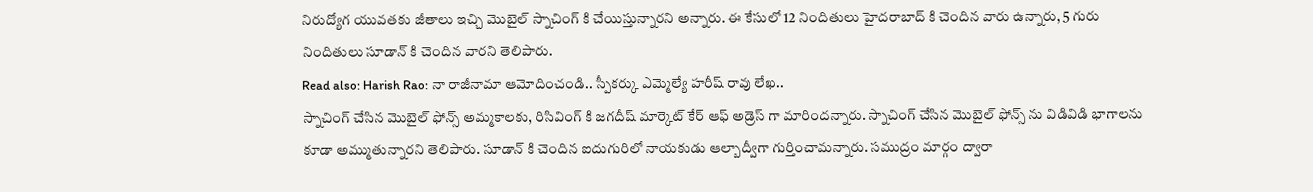నిరుద్యోగ యువతకు జీతాలు ఇచ్చి మొబైల్ స్నాచింగ్ కి చేయిస్తున్నారని అన్నారు. ఈ కేసులో 12 నిందితులు హైదరాబాద్ కి చెందిన వారు ఉన్నారు, 5 గురు నిందితులు సూడాన్ కి చెందిన వారని తెలిపారు.
Read also: Harish Rao: నా రాజీనామా ఆమోదించండి.. స్పీకర్కు ఎమ్మెల్యే హరీష్ రావు లేఖ..
స్నాచింగ్ చేసిన మొబైల్ ఫోన్స్ అమ్మకాలకు, రిసివింగ్ కి జగదీష్ మార్కెట్ కేర్ ఆఫ్ అడ్రెస్ గా మారిందన్నారు. స్నాచింగ్ చేసిన మొబైల్ ఫోన్స్ ను విడివిడి భాగాలను కూడా అమ్ముతున్నారని తెలిపారు. సూడాన్ కి చెందిన ఐదుగురిలో నాయకుడు ఆల్బాద్వీగా గుర్తించామన్నారు. సముద్రం మార్గం ద్వారా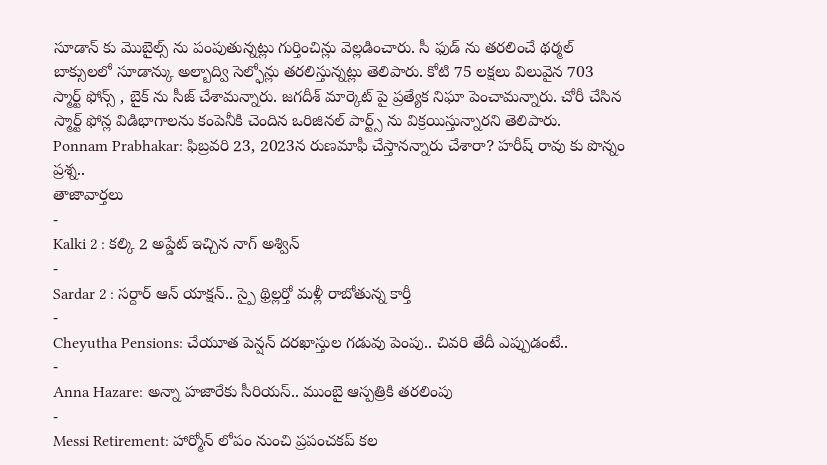సూడాన్ కు మొబైల్స్ ను పంపుతున్నట్లు గుర్తించిన్లు వెల్లడించారు. సీ ఫుడ్ ను తరలించే థర్మల్ బాక్సులలో సూడాన్కు అల్బాద్వి సెల్ఫోన్లు తరలిస్తున్నట్లు తెలిపారు. కోటి 75 లక్షలు విలువైన 703 స్మార్ట్ ఫోన్స్ , బైక్ ను సీజ్ చేశామన్నారు. జగదీశ్ మార్కెట్ పై ప్రత్యేక నిఘా పెంచామన్నారు. చోరీ చేసిన స్మార్ట్ ఫోన్ల విడిభాగాలను కంపెనీకి చెందిన ఒరిజినల్ పార్ట్స్ ను విక్రయిస్తున్నారని తెలిపారు.
Ponnam Prabhakar: ఫిబ్రవరి 23, 2023న రుణమాఫీ చేస్తానన్నారు చేశారా? హరీష్ రావు కు పొన్నం ప్రశ్న..
తాజావార్తలు
-
Kalki 2 : కల్కి 2 అప్డేట్ ఇచ్చిన నాగ్ అశ్విన్
-
Sardar 2 : సర్దార్ ఆన్ యాక్షన్.. స్పై థ్రిల్లర్తో మళ్లీ రాబోతున్న కార్తీ
-
Cheyutha Pensions: చేయూత పెన్షన్ దరఖాస్తుల గడువు పెంపు.. చివరి తేదీ ఎప్పుడంటే..
-
Anna Hazare: అన్నా హజారేకు సీరియస్.. ముంబై ఆస్పత్రికి తరలింపు
-
Messi Retirement: హార్మోన్ లోపం నుంచి ప్రపంచకప్ కల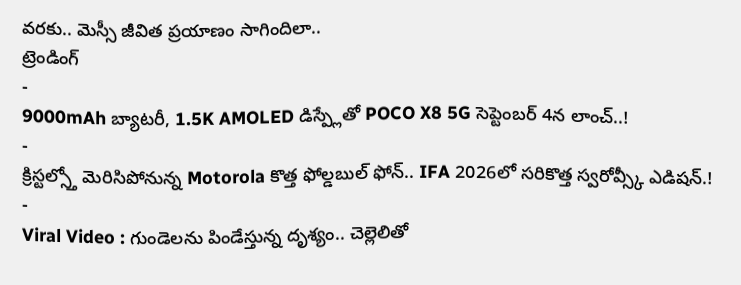వరకు.. మెస్సీ జీవిత ప్రయాణం సాగిందిలా..
ట్రెండింగ్
-
9000mAh బ్యాటరీ, 1.5K AMOLED డిస్ప్లేతో POCO X8 5G సెప్టెంబర్ 4న లాంచ్..!
-
క్రిస్టల్స్తో మెరిసిపోనున్న Motorola కొత్త ఫోల్డబుల్ ఫోన్.. IFA 2026లో సరికొత్త స్వరోవ్స్కీ ఎడిషన్.!
-
Viral Video : గుండెలను పిండేస్తున్న దృశ్యం.. చెల్లెలితో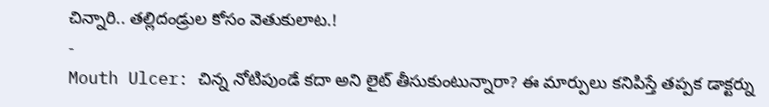చిన్నారి.. తల్లిదండ్రుల కోసం వెతుకులాట.!
-
Mouth Ulcer: చిన్న నోటిపుండే కదా అని లైట్ తీసుకుంటున్నారా? ఈ మార్పులు కనిపిస్తే తప్పక డాక్టర్ను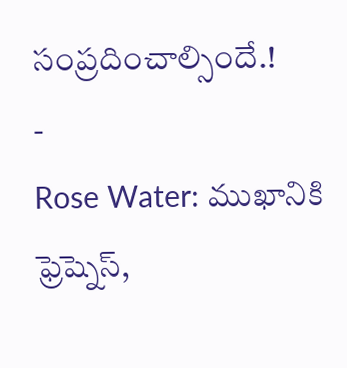సంప్రదించాల్సిందే.!
-
Rose Water: ముఖానికి ఫ్రెష్నెస్,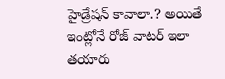హైడ్రేషన్ కావాలా.? అయితే ఇంట్లోనే రోజ్ వాటర్ ఇలా తయారు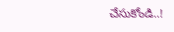చేసుకోండి..!